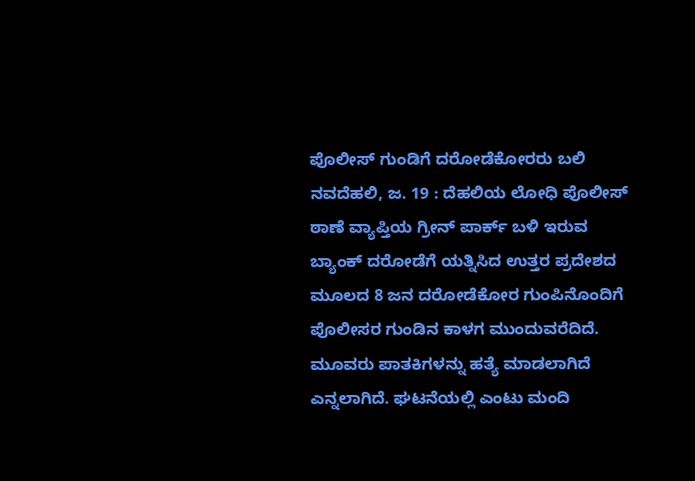ಪೊಲೀಸ್ ಗುಂಡಿಗೆ ದರೋಡೆಕೋರರು ಬಲಿ
ನವದೆಹಲಿ, ಜ. 19 : ದೆಹಲಿಯ ಲೋಧಿ ಪೊಲೀಸ್ ಠಾಣೆ ವ್ಯಾಪ್ತಿಯ ಗ್ರೀನ್ ಪಾರ್ಕ್ ಬಳಿ ಇರುವ ಬ್ಯಾಂಕ್ ದರೋಡೆಗೆ ಯತ್ನಿಸಿದ ಉತ್ತರ ಪ್ರದೇಶದ ಮೂಲದ 8 ಜನ ದರೋಡೆಕೋರ ಗುಂಪಿನೊಂದಿಗೆ ಪೊಲೀಸರ ಗುಂಡಿನ ಕಾಳಗ ಮುಂದುವರೆದಿದೆ. ಮೂವರು ಪಾತಕಿಗಳನ್ನು ಹತ್ಯೆ ಮಾಡಲಾಗಿದೆ ಎನ್ನಲಾಗಿದೆ. ಘಟನೆಯಲ್ಲಿ ಎಂಟು ಮಂದಿ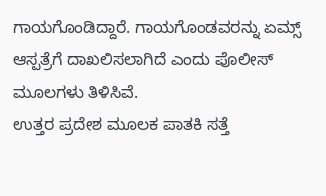ಗಾಯಗೊಂಡಿದ್ದಾರೆ. ಗಾಯಗೊಂಡವರನ್ನು ಏಮ್ಸ್ ಆಸ್ಪತ್ರೆಗೆ ದಾಖಲಿಸಲಾಗಿದೆ ಎಂದು ಪೊಲೀಸ್ ಮೂಲಗಳು ತಿಳಿಸಿವೆ.
ಉತ್ತರ ಪ್ರದೇಶ ಮೂಲಕ ಪಾತಕಿ ಸತ್ತೆ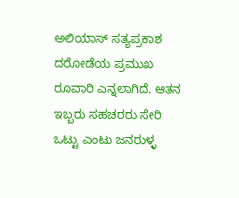ಅಲಿಯಾಸ್ ಸತ್ಯಪ್ರಕಾಶ ದರೋಡೆಯ ಪ್ರಮುಖ ರೂವಾರಿ ಎನ್ನಲಾಗಿದೆ. ಆತನ ಇಬ್ಬರು ಸಹಚರರು ಸೇರಿ ಒಟ್ಟು ಎಂಟು ಜನರುಳ್ಳ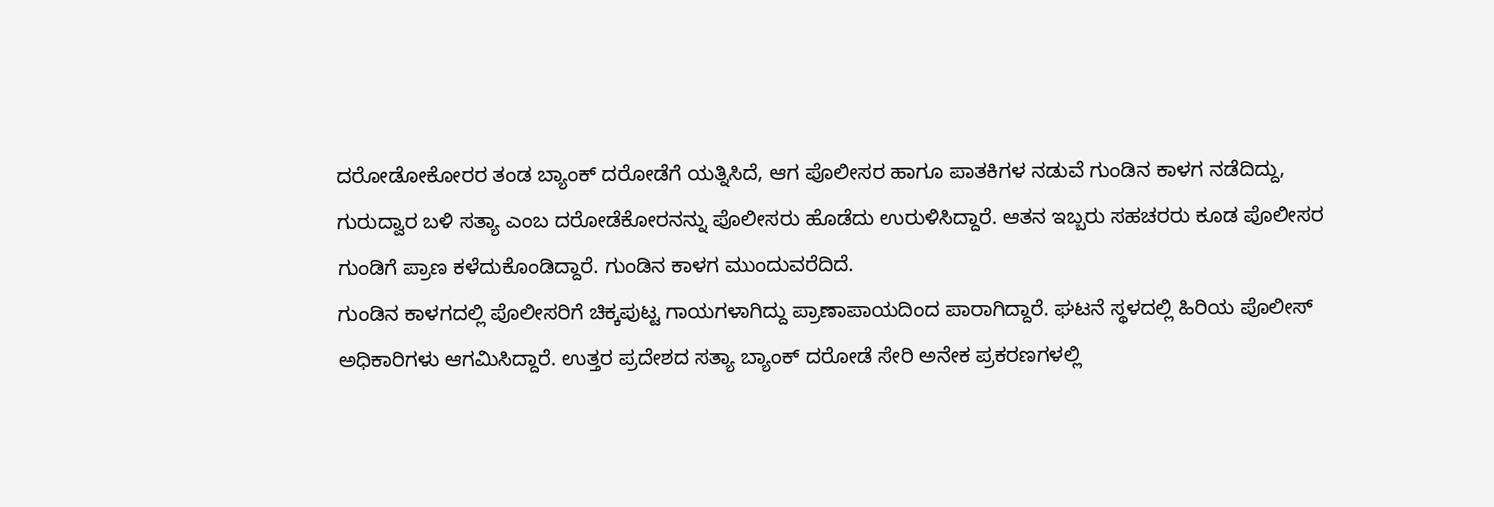ದರೋಡೋಕೋರರ ತಂಡ ಬ್ಯಾಂಕ್ ದರೋಡೆಗೆ ಯತ್ನಿಸಿದೆ, ಆಗ ಪೊಲೀಸರ ಹಾಗೂ ಪಾತಕಿಗಳ ನಡುವೆ ಗುಂಡಿನ ಕಾಳಗ ನಡೆದಿದ್ದು, ಗುರುದ್ವಾರ ಬಳಿ ಸತ್ಯಾ ಎಂಬ ದರೋಡೆಕೋರನನ್ನು ಪೊಲೀಸರು ಹೊಡೆದು ಉರುಳಿಸಿದ್ದಾರೆ. ಆತನ ಇಬ್ಬರು ಸಹಚರರು ಕೂಡ ಪೊಲೀಸರ ಗುಂಡಿಗೆ ಪ್ರಾಣ ಕಳೆದುಕೊಂಡಿದ್ದಾರೆ. ಗುಂಡಿನ ಕಾಳಗ ಮುಂದುವರೆದಿದೆ.
ಗುಂಡಿನ ಕಾಳಗದಲ್ಲಿ ಪೊಲೀಸರಿಗೆ ಚಿಕ್ಕಪುಟ್ಟ ಗಾಯಗಳಾಗಿದ್ದು ಪ್ರಾಣಾಪಾಯದಿಂದ ಪಾರಾಗಿದ್ದಾರೆ. ಘಟನೆ ಸ್ಥಳದಲ್ಲಿ ಹಿರಿಯ ಪೊಲೀಸ್ ಅಧಿಕಾರಿಗಳು ಆಗಮಿಸಿದ್ದಾರೆ. ಉತ್ತರ ಪ್ರದೇಶದ ಸತ್ಯಾ ಬ್ಯಾಂಕ್ ದರೋಡೆ ಸೇರಿ ಅನೇಕ ಪ್ರಕರಣಗಳಲ್ಲಿ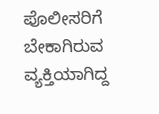ಪೊಲೀಸರಿಗೆ ಬೇಕಾಗಿರುವ ವ್ಯಕ್ತಿಯಾಗಿದ್ದ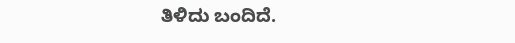ತಿಳಿದು ಬಂದಿದೆ.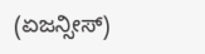(ಏಜನ್ಸೀಸ್)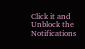Click it and Unblock the Notifications